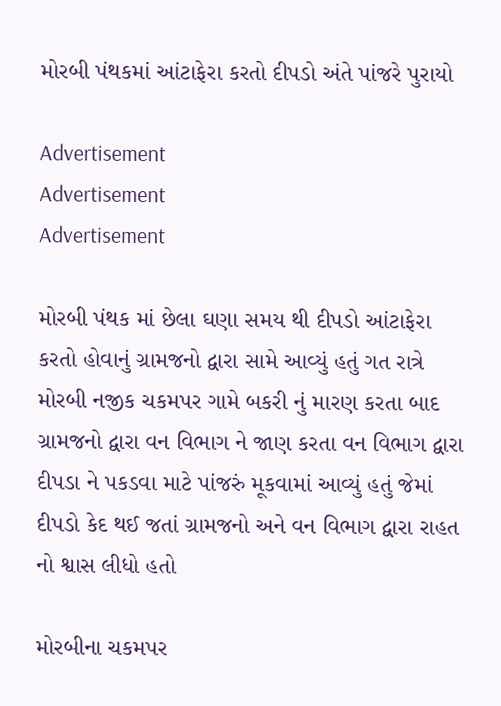મોરબી પંથકમાં આંટાફેરા કરતો દીપડો અંતે પાંજરે પુરાયો

Advertisement
Advertisement
Advertisement

મોરબી પંથક માં છેલા ઘણા સમય થી દીપડો આંટાફેરા કરતો હોવાનું ગ્રામજનો દ્વારા સામે આવ્યું હતું ગત રાત્રે મોરબી નજીક ચકમપર ગામે બકરી નું મારણ કરતા બાદ ગ્રામજનો દ્વારા વન વિભાગ ને જાણ કરતા વન વિભાગ દ્વારા દીપડા ને પકડવા માટે પાંજરું મૂકવામાં આવ્યું હતું જેમાં દીપડો કેદ થઈ જતાં ગ્રામજનો અને વન વિભાગ દ્વારા રાહત નો શ્વાસ લીધો હતો

મોરબીના ચકમપર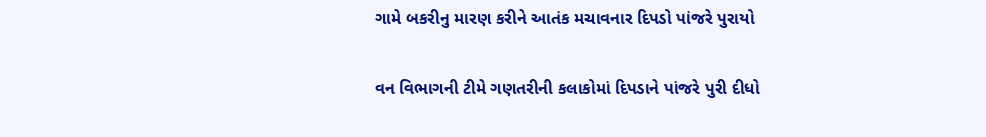ગામે બકરીનુ મારણ કરીને આતંક મચાવનાર દિપડો પાંજરે પુરાયો

વન વિભાગની ટીમે ગણતરીની કલાકોમાં દિપડાને પાંજરે પુરી દીધો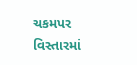ચકમપર વિસ્તારમાં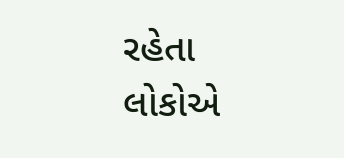રહેતા લોકોએ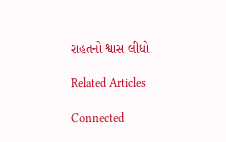રાહતનો શ્વાસ લીધો

Related Articles

Connected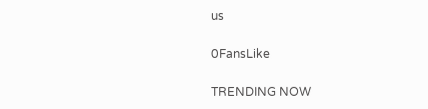us

0FansLike

TRENDING NOW